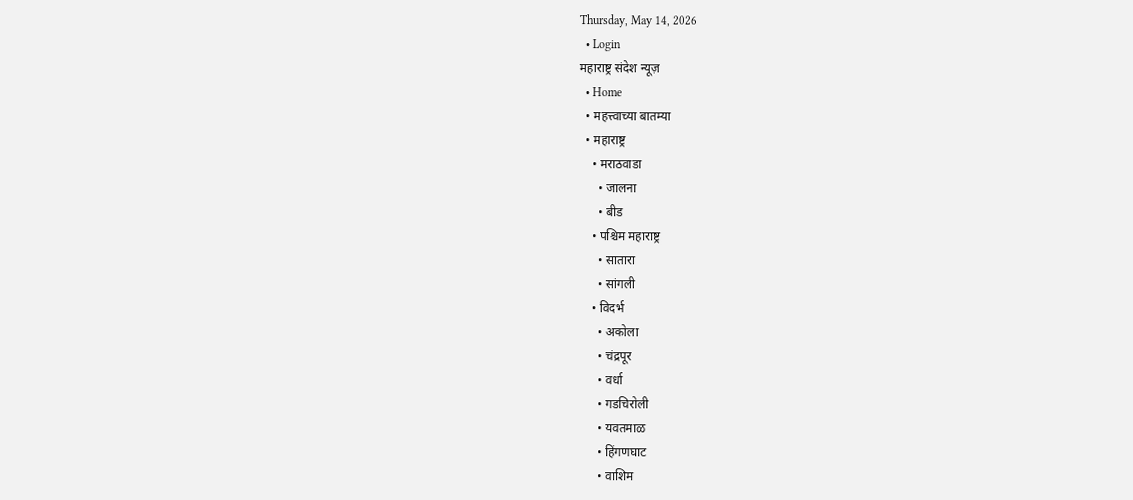Thursday, May 14, 2026
  • Login
महाराष्ट्र संदेश न्यूज़
  • Home
  • महत्त्वाच्या बातम्या
  • महाराष्ट्र
    • मराठवाडा
      • जालना
      • बीड
    • पश्चिम महाराष्ट्र
      • सातारा
      • सांगली
    • विदर्भ
      • अकोला
      • चंद्रपूर
      • वर्धा
      • गडचिरोली
      • यवतमाळ
      • हिंगणघाट
      • वाशिम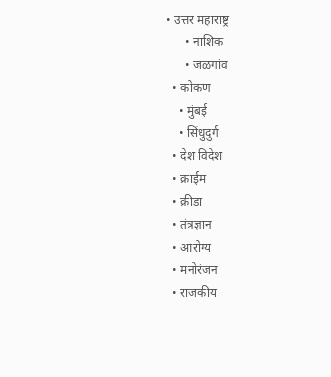• उत्तर महाराष्ट्र
      • नाशिक
      • जळगांव
  • कोकण
    • मुंबई
    • सिंधुदुर्ग
  • देश विदेश
  • क्राईम
  • क्रीडा
  • तंत्रज्ञान
  • आरोग्य
  • मनोरंजन
  • राजकीय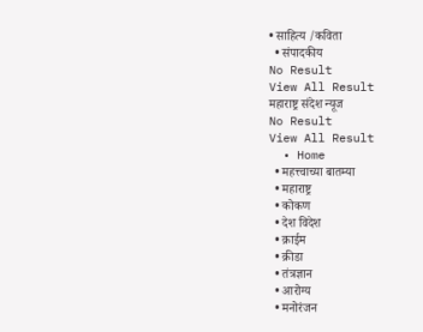• साहित्य /कविता
  • संपादकीय
No Result
View All Result
महाराष्ट्र संदेश न्यूज
No Result
View All Result
  • Home
  • महत्त्वाच्या बातम्या
  • महाराष्ट्र
  • कोकण
  • देश विदेश
  • क्राईम
  • क्रीडा
  • तंत्रज्ञान
  • आरोग्य
  • मनोरंजन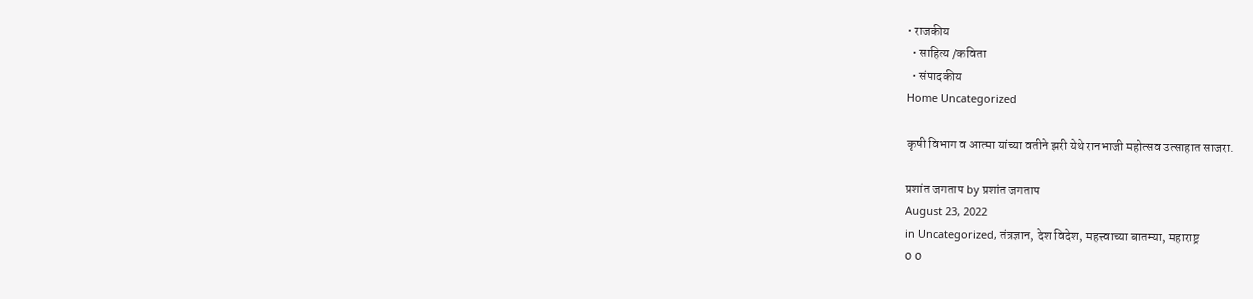• राजकीय
  • साहित्य /कविता
  • संपादकीय
Home Uncategorized

कृषी विभाग व आत्मा यांच्या वतीने झरी येथे रानभाजी महोत्सव उत्साहात साजरा.

प्रशांत जगताप by प्रशांत जगताप
August 23, 2022
in Uncategorized, तंत्रज्ञान, देश विदेश, महत्त्वाच्या बातम्या, महाराष्ट्र
0 0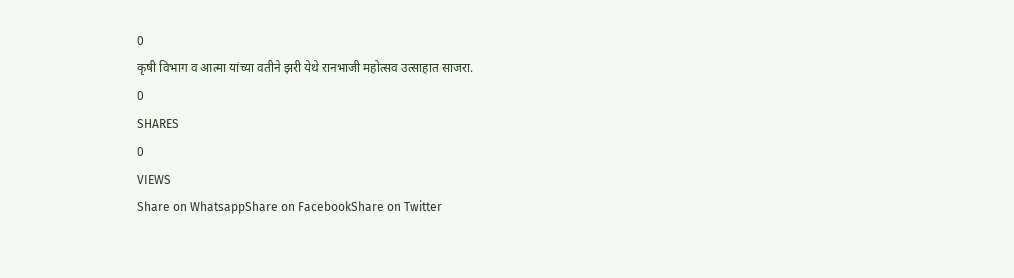0
कृषी विभाग व आत्मा यांच्या वतीने झरी येथे रानभाजी महोत्सव उत्साहात साजरा.
0
SHARES
0
VIEWS
Share on WhatsappShare on FacebookShare on Twitter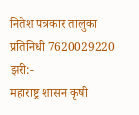नितेश पत्रकार तालुका प्रतिनिधी 7620029220
झरी:-
महाराष्ट्र शासन कृषी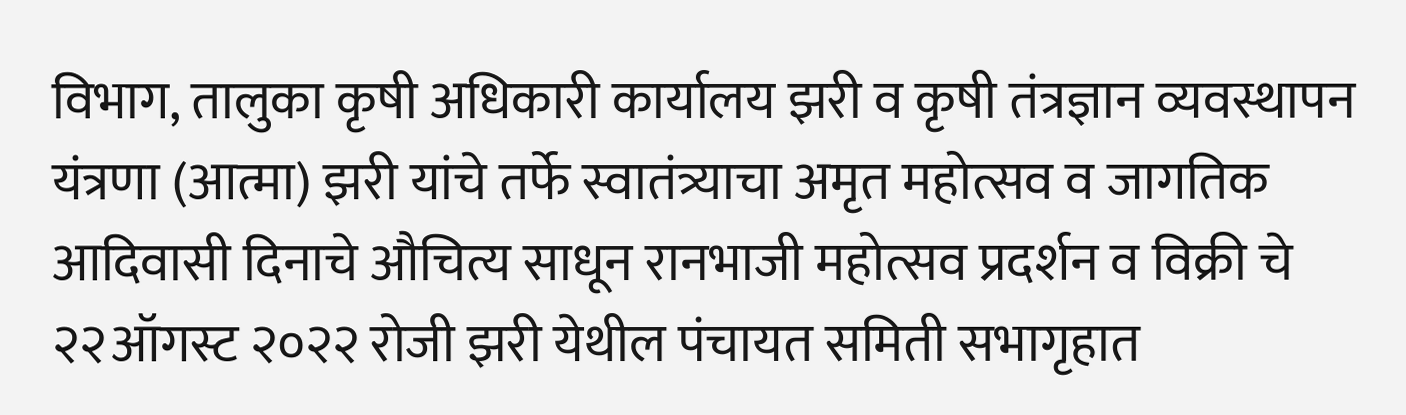विभाग, तालुका कृषी अधिकारी कार्यालय झरी व कृषी तंत्रज्ञान व्यवस्थापन यंत्रणा (आत्मा) झरी यांचे तर्फे स्वातंत्र्याचा अमृत महोत्सव व जागतिक आदिवासी दिनाचे औचित्य साधून रानभाजी महोत्सव प्रदर्शन व विक्री चे २२ऑगस्ट २०२२ रोजी झरी येथील पंचायत समिती सभागृहात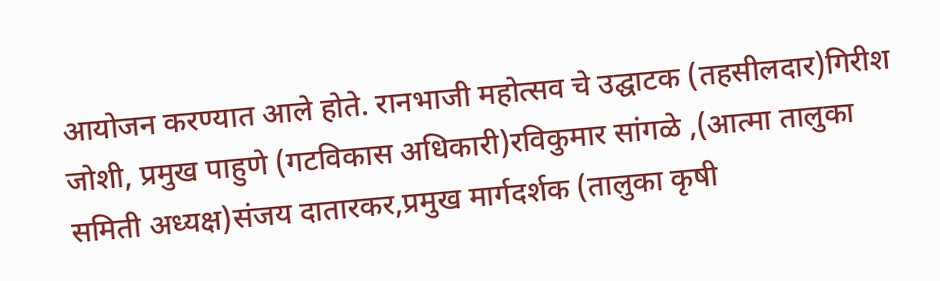आयोजन करण्यात आले होते. रानभाजी महोत्सव चे उद्घाटक (तहसीलदार)गिरीश जोशी, प्रमुख पाहुणे (गटविकास अधिकारी)रविकुमार सांगळे ,(आत्मा तालुका समिती अध्यक्ष)संजय दातारकर,प्रमुख मार्गदर्शक (तालुका कृषी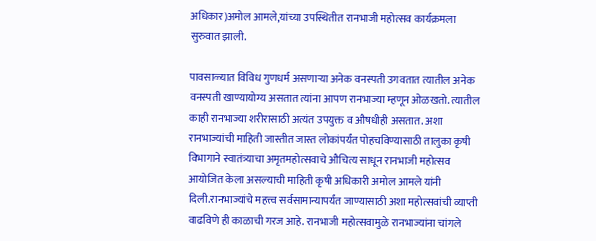अधिकार)अमोल आमले,यांच्या उपस्थितीत रानभाजी महोत्सव कार्यक्रमला सुरुवात झाली.

पावसाळ्यात विविध गुणधर्म असणाऱ्या अनेक वनस्पती उगवतात त्यातील अनेक वनस्पती खाण्यायोग्य असतात त्यांना आपण रानभाज्या म्हणून ओळखतो. त्यातील काही रानभाज्या शरीरासाठी अत्यंत उपयुक्त व औषधीही असतात. अशा रानभाज्यांची माहिती जास्तीत जास्त लोकांपर्यंत पोहचविण्यासाठी तालुका कृषी विभागाने स्वातंत्र्याचा अमृतमहोत्सवाचे औचित्य साधून रानभाजी महोत्सव आयोजित केला असल्याची माहिती कृषी अधिकारी अमोल आमले यांनी दिली.रानभाज्यांचे महत्त्व सर्वसामान्यापर्यंत जाण्यासाठी अशा महोत्सवांची व्याप्ती वाढविणे ही काळाची गरज आहे. रानभाजी महोत्सवामुळे रानभाज्यांना चांगले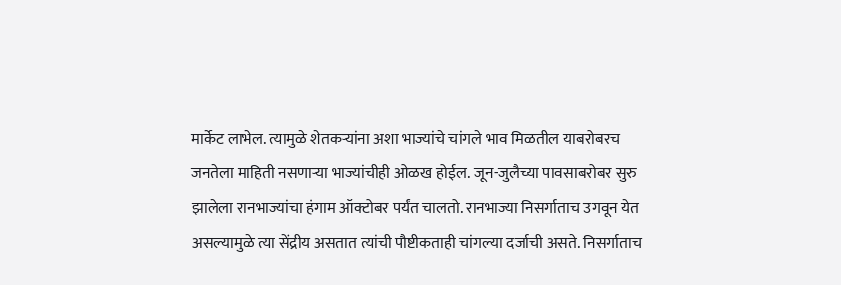मार्केट लाभेल. त्यामुळे शेतकऱ्यांना अशा भाज्यांचे चांगले भाव मिळतील याबरोबरच जनतेला माहिती नसणाऱ्या भाज्यांचीही ओळख होईल. जून-जुलैच्या पावसाबरोबर सुरु झालेला रानभाज्यांचा हंगाम ऑक्टोबर पर्यंत चालतो. रानभाज्या निसर्गाताच उगवून येत असल्यामुळे त्या सेंद्रीय असतात त्यांची पौष्टीकताही चांगल्या दर्जाची असते. निसर्गाताच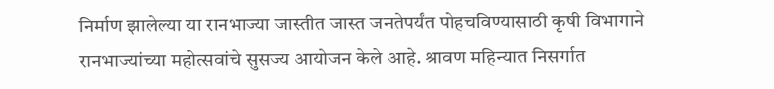निर्माण झालेल्या या रानभाज्या जास्तीत जास्त जनतेपर्यंत पोहचविण्यासाठी कृषी विभागाने रानभाज्यांच्या महोत्सवांचे सुसज्य आयोजन केले आहे. श्रावण महिन्यात निसर्गात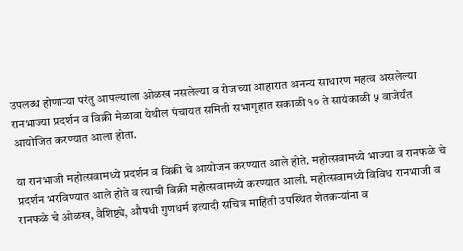उपलब्ध होणाऱ्या परंतु आपल्याला ओळख नसलेल्या व रोजच्या आहारात अनन्य साधारण महत्व असलेल्या रानभाज्या प्रदर्शन व विक्री मेळावा येथील पंचायत समिती सभागृहात सकाळी १० ते सायंकाळी ५ वाजेर्यंत आयोजित करण्यात आला होता.

या रानभाजी महोत्सवामध्ये प्रदर्शन व विक्री चे आयोजन करण्यात आले होते. महोत्सवामध्ये भाज्या व रानफळे चे प्रदर्शन भरविण्यात आले होते व त्याची विक्री महोत्सवामध्ये करण्यात आली. महोत्सवामध्ये विविध रानभाजी व रानफळे चे ओळख, वैशिष्ट्ये, औषधी गुणधर्म इत्यादी सचित्र माहिती उपस्थित शेतकऱ्यांना व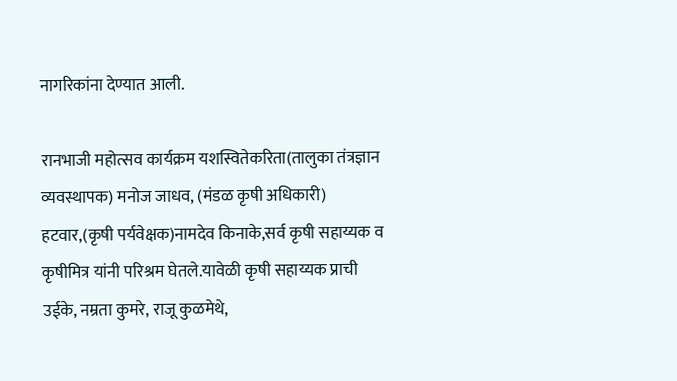नागरिकांना देण्यात आली.

रानभाजी महोत्सव कार्यक्रम यशस्वितेकरिता(तालुका तंत्रज्ञान व्यवस्थापक) मनोज जाधव, (मंडळ कृषी अधिकारी) हटवार,(कृषी पर्यवेक्षक)नामदेव किनाके,सर्व कृषी सहाय्यक व कृषीमित्र यांनी परिश्रम घेतले.यावेळी कृषी सहाय्यक प्राची उईके, नम्रता कुमरे, राजू कुळमेथे,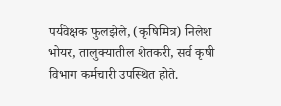पर्यवेक्षक फुलझेले, (कृषिमित्र) निलेश भोयर, तालुक्यातील शेतकरी, सर्व कृषी विभाग कर्मचारी उपस्थित होते.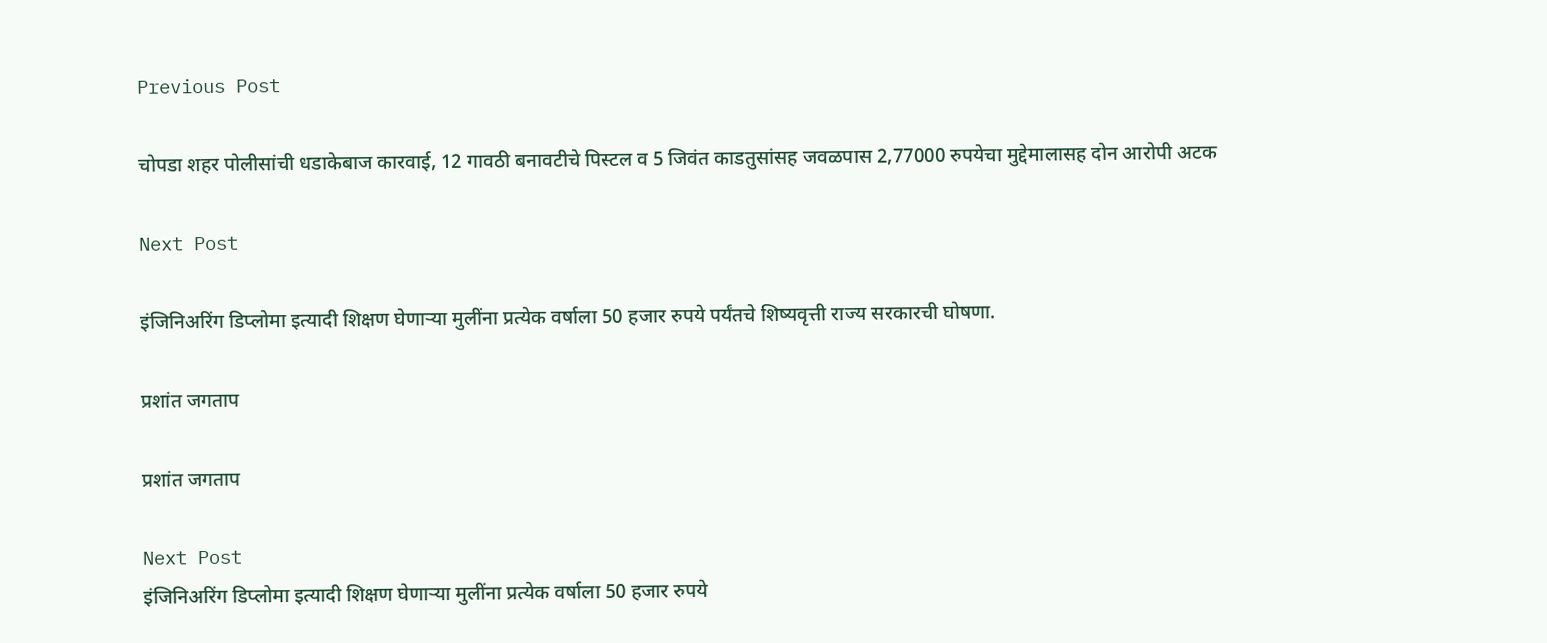Previous Post

चोपडा शहर पोलीसांची धडाकेबाज कारवाई, 12 गावठी बनावटीचे पिस्टल व 5 जिवंत काडतुसांसह जवळपास 2,77000 रुपयेचा मुद्देमालासह दोन आरोपी अटक

Next Post

इंजिनिअरिंग डिप्लोमा इत्यादी शिक्षण घेणाऱ्या मुलींना प्रत्येक वर्षाला 50 हजार रुपये पर्यंतचे शिष्यवृत्ती राज्य सरकारची घोषणा.

प्रशांत जगताप

प्रशांत जगताप

Next Post
इंजिनिअरिंग डिप्लोमा इत्यादी शिक्षण घेणाऱ्या मुलींना प्रत्येक वर्षाला 50 हजार रुपये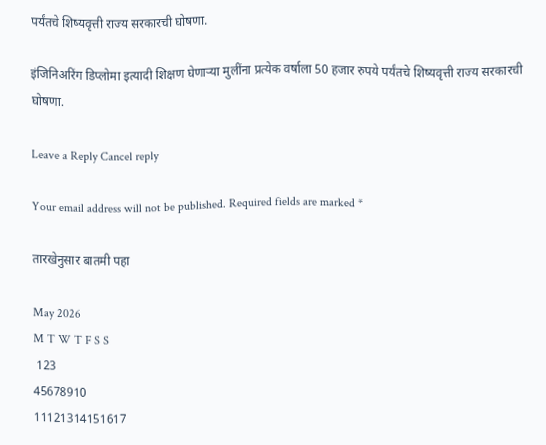पर्यंतचे शिष्यवृत्ती राज्य सरकारची घोषणा.

इंजिनिअरिंग डिप्लोमा इत्यादी शिक्षण घेणाऱ्या मुलींना प्रत्येक वर्षाला 50 हजार रुपये पर्यंतचे शिष्यवृत्ती राज्य सरकारची घोषणा.

Leave a Reply Cancel reply

Your email address will not be published. Required fields are marked *

तारखेनुसार बातमी पहा

May 2026
M T W T F S S
 123
45678910
11121314151617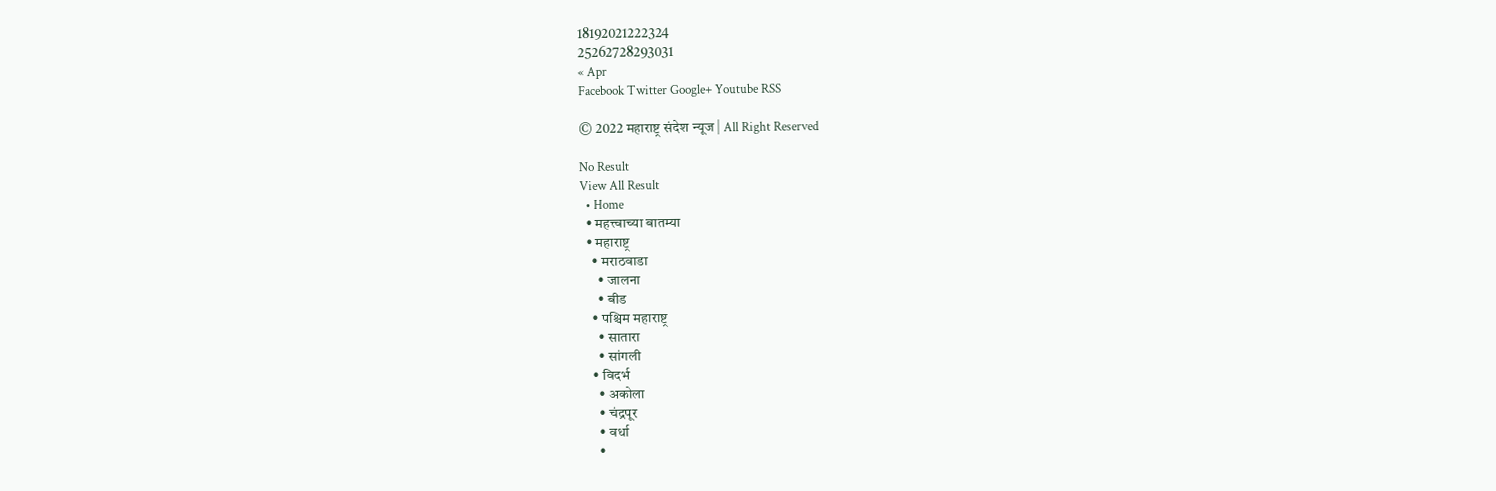18192021222324
25262728293031
« Apr
Facebook Twitter Google+ Youtube RSS

© 2022 महाराष्ट्र संदेश न्यूज | All Right Reserved

No Result
View All Result
  • Home
  • महत्त्वाच्या बातम्या
  • महाराष्ट्र
    • मराठवाडा
      • जालना
      • बीड
    • पश्चिम महाराष्ट्र
      • सातारा
      • सांगली
    • विदर्भ
      • अकोला
      • चंद्रपूर
      • वर्धा
      •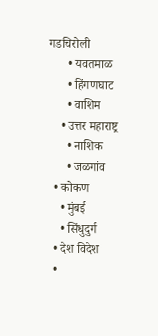गडचिरोली
      • यवतमाळ
      • हिंगणघाट
      • वाशिम
    • उत्तर महाराष्ट्र
      • नाशिक
      • जळगांव
  • कोकण
    • मुंबई
    • सिंधुदुर्ग
  • देश विदेश
  •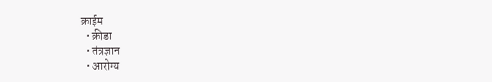क्राईम
  • क्रीडा
  • तंत्रज्ञान
  • आरोग्य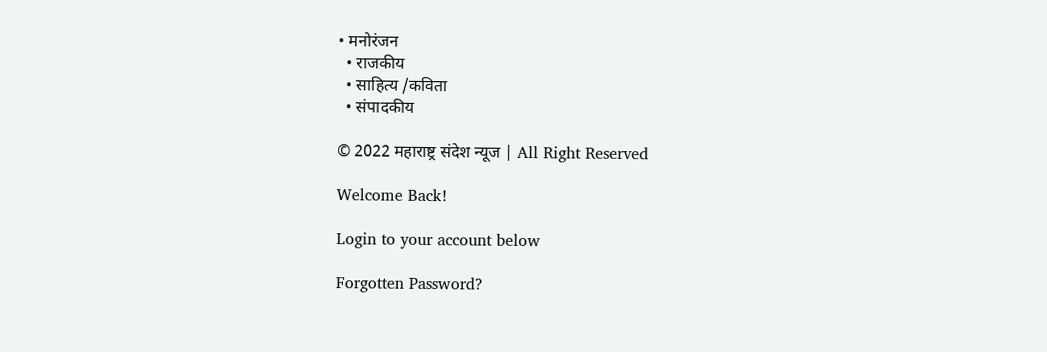• मनोरंजन
  • राजकीय
  • साहित्य /कविता
  • संपादकीय

© 2022 महाराष्ट्र संदेश न्यूज | All Right Reserved

Welcome Back!

Login to your account below

Forgotten Password?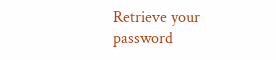Retrieve your password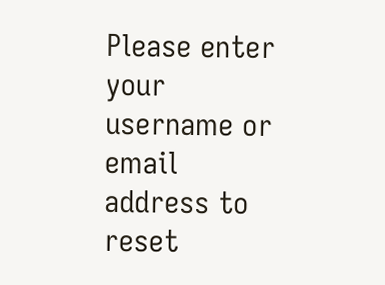Please enter your username or email address to reset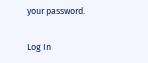your password.

Log In